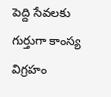పెద్ది సేవలకు గుర్తుగా కాంస్య విగ్రహం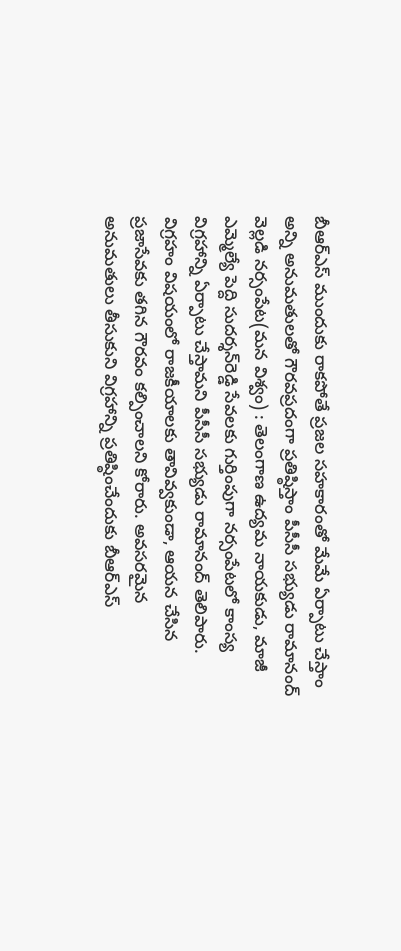బీఆర్‌ఎస్‌ ముందుకు రాకపోతే ప్రజల సహకారంతో మేమే ఏర్పాటు చేస్తాం అన్ని అనుమతులతో గౌరవప్రదంగా ప్రతిష్ఠిస్తాం పీసీసీ సభ్యుడు రామానంద్‌ వెల్లడి నర్సంపేట(మన విశ్వం) : తెలంగాణ ఉద్యమ నాయకుడు, మాజీ ఎమ్మెల్యే పెద్ది సుదర్శన్‌రెడ్డి సేవలకు గుర్తింపుగా నర్సంపేటలో కాంస్య విగ్రహాన్ని ఏర్పాటు చేస్తామని పీసీసీ సభ్యుడు రామానంద్‌ తెలిపారు. విగ్రహం విషయంలో రాజకీయాలకు తావివ్వకుండా, ఆయన చేసిన ప్రజాసేవకు తగిన గౌరవం కల్పించాలని కోరారు. అవసరమైన అనుమతులు తీసుకుని విగ్రహాన్ని ప్రతిష్ఠించేందుకు బీఆర్‌ఎస్‌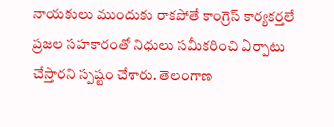నాయకులు ముందుకు రాకపోతే కాంగ్రెస్‌ కార్యకర్తలే ప్రజల సహకారంతో నిధులు సమీకరించి ఏర్పాటు చేస్తారని స్పష్టం చేశారు. తెలంగాణ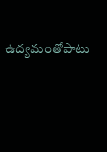ఉద్యమంతోపాటు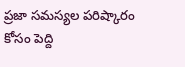ప్రజా సమస్యల పరిష్కారం కోసం పెద్ది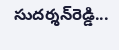సుదర్శన్‌రెడ్డి...